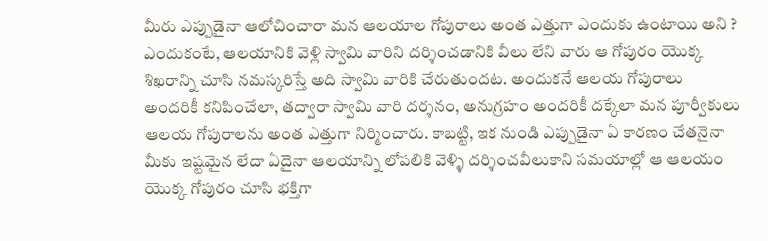మీరు ఎప్పుడైనా ఆలోచించారా మన ఆలయాల గోపురాలు అంత ఎత్తుగా ఎందుకు ఉంటాయి అని ? ఎందుకంటే, ఆలయానికి వెళ్లి స్వామి వారిని దర్శించడానికి వీలు లేని వారు ఆ గోపురం యొక్క శిఖరాన్ని చూసి నమస్కరిస్తే అది స్వామి వారికి చేరుతుందట. అందుకనే ఆలయ గోపురాలు అందరికీ కనిపించేలా, తద్వారా స్వామి వారి దర్శనం, అనుగ్రహం అందరికీ దక్కేలా మన పూర్వీకులు ఆలయ గోపురాలను అంత ఎత్తుగా నిర్మించారు. కాబట్టి, ఇక నుండి ఎప్పుడైనా ఏ కారణం చేతనైనా మీకు ఇష్టమైన లేదా ఏదైనా ఆలయాన్ని లోపలికి వెళ్ళి దర్శించవీలుకాని సమయాల్లో ఆ ఆలయం యొక్క గోపురం చూసి భక్తిగా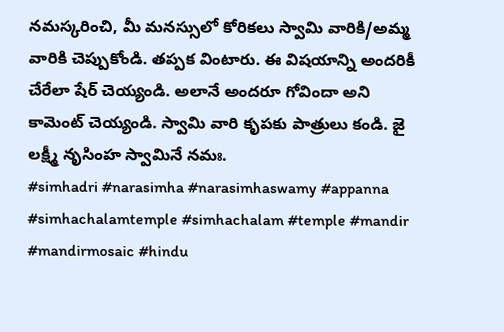నమస్కరించి, మీ మనస్సులో కోరికలు స్వామి వారికి/అమ్మ వారికి చెప్పుకోండి. తప్పక వింటారు. ఈ విషయాన్ని అందరికీ చేరేలా షేర్ చెయ్యండి. అలానే అందరూ గోవిందా అని కామెంట్ చెయ్యండి. స్వామి వారి కృపకు పాత్రులు కండి. జై లక్ష్మీ నృసింహ స్వామినే నమః.
#simhadri #narasimha #narasimhaswamy #appanna #simhachalamtemple #simhachalam #temple #mandir #mandirmosaic #hindu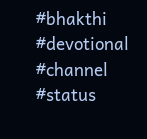#bhakthi #devotional #channel #status